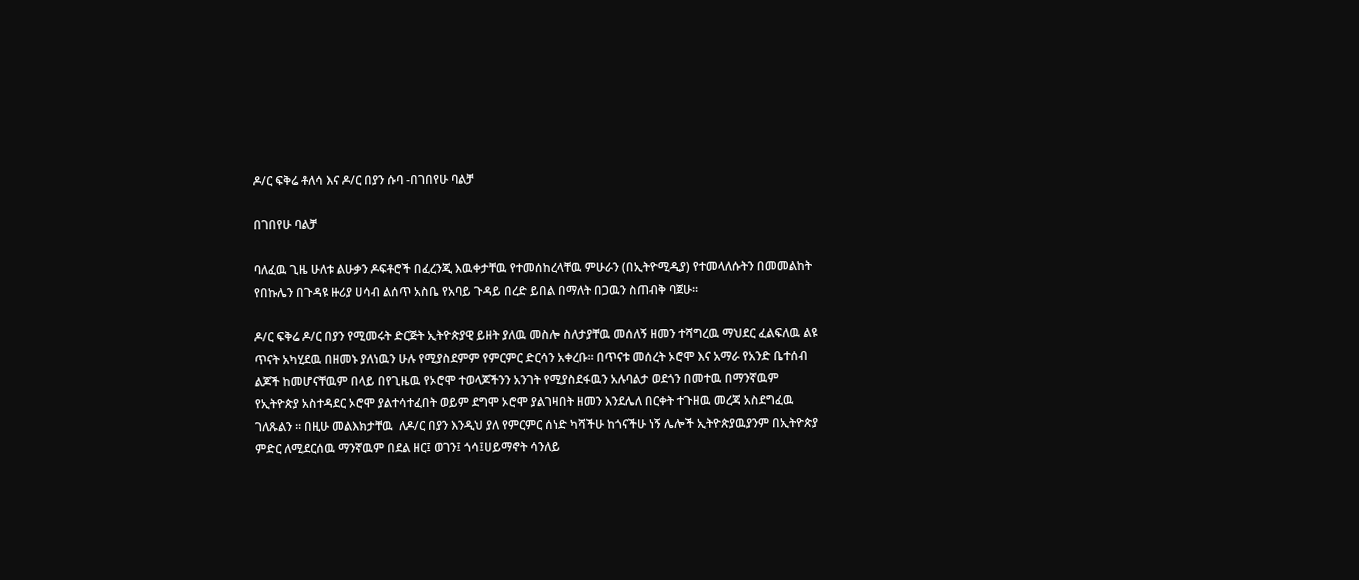ዶ/ር ፍቅሬ ቶለሳ እና ዶ/ር በያን ሱባ -በገበየሁ ባልቻ

በገበየሁ ባልቻ

ባለፈዉ ጊዜ ሁለቱ ልሁቃን ዶፍቶሮች በፈረንጂ እዉቀታቸዉ የተመሰከረላቸዉ ምሁራን (በኢትዮሚዲያ) የተመላለሱትን በመመልከት የበኩሌን በጉዳዩ ዙሪያ ሀሳብ ልሰጥ አስቤ የአባይ ጉዳይ በረድ ይበል በማለት በጋዉን ስጠብቅ ባጀሁ።

ዶ/ር ፍቅሬ ዶ/ር በያን የሚመሩት ድርጅት ኢትዮጵያዊ ይዘት ያለዉ መስሎ ስለታያቸዉ መሰለኝ ዘመን ተሻግረዉ ማህደር ፈልፍለዉ ልዩ ጥናት አካሂደዉ በዘመኑ ያለነዉን ሁሉ የሚያስደምም የምርምር ድርሳን አቀረቡ። በጥናቱ መሰረት ኦሮሞ እና አማራ የአንድ ቤተሰብ ልጆች ከመሆናቸዉም በላይ በየጊዜዉ የኦሮሞ ተወላጆችንን አንገት የሚያስደፋዉን አሉባልታ ወደጎን በመተዉ በማንኛዉም የኢትዮጵያ አስተዳደር ኦሮሞ ያልተሳተፈበት ወይም ደግሞ ኦሮሞ ያልገዛበት ዘመን እንደሌለ በርቀት ተጉዘዉ መረጃ አስደግፈዉ ገለጹልን ። በዚሁ መልእክታቸዉ  ለዶ/ር በያን እንዲህ ያለ የምርምር ሰነድ ካሻችሁ ከጎናችሁ ነኝ ሌሎች ኢትዮጵያዉያንም በኢትዮጵያ ምድር ለሚደርሰዉ ማንኛዉም በደል ዘር፤ ወገን፤ ጎሳ፤ሀይማኖት ሳንለይ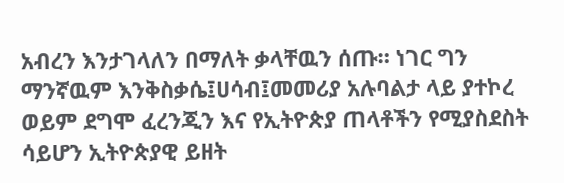አብረን እንታገላለን በማለት ቃላቸዉን ሰጡ። ነገር ግን ማንኛዉም እንቅስቃሴ፤ሀሳብ፤መመሪያ አሉባልታ ላይ ያተኮረ ወይም ደግሞ ፈረንጂን እና የኢትዮጵያ ጠላቶችን የሚያስደስት ሳይሆን ኢትዮጵያዊ ይዘት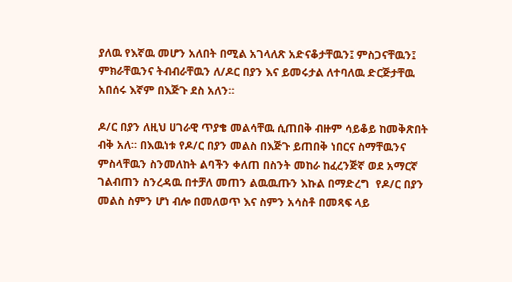ያለዉ የእኛዉ መሆን አለበት በሚል አገላለጽ አድናቆታቸዉን፤ ምስጋናቸዉን፤ ምክራቸዉንና ትብብራቸዉን ለ/ዶር በያን እና ይመሩታል ለተባለዉ ድርጅታቸዉ አበሰሩ እኛም በእጅጉ ደስ አለን።

ዶ/ር በያን ለዚህ ሀገራዊ ጥያቄ መልሳቸዉ ሲጠበቅ ብዙም ሳይቆይ ከመቅጽበት ብቅ አለ። በእዉነቱ የዶ/ር በያን መልስ በእጅጉ ይጠበቅ ነበርና ስማቸዉንና ምስላቸዉን ስንመለከት ልባችን ቀለጠ በስንት መከራ ከፈረንጅኛ ወደ አማርኛ ገልብጠን ስንረዳዉ በተቻለ መጠን ልዉዉጡን እኩል በማድረግ  የዶ/ር በያን መልስ ስምን ሆነ ብሎ በመለወጥ እና ስምን አሳስቶ በመጻፍ ላይ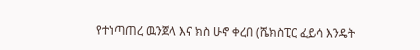የተነጣጠረ ዉንጀላ እና ክስ ሁኖ ቀረበ (ሼክስፒር ፈይሳ እንዴት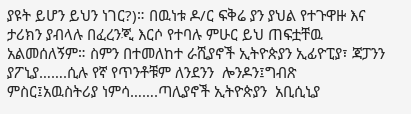ያዩት ይሆን ይህን ነገር?)። በዉነቱ ዶ/ር ፍቅሬ ያን ያህል የተጉዋዙ እና ታሪክን ያብላሉ በፈረንጂ እርሶ የተባሉ ምሁር ይህ ጠፍቷቸዉ አልመሰለኝም። ስምን በተመለከተ ራሺያኖች ኢትዮጵያን ኢፊዮፒያ፣ ጃፓንን  ያፖኒያ…….ሲሉ የኛ የጥንቶቹም ለንደንን  ሎንዶን፤ግብጽ ምስር፤አዉስትሪያ ነምሳ…….ጣሊያኖች ኢትዮጵያን  አቢሲኒያ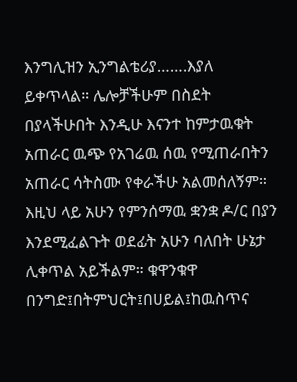እንግሊዝን ኢንግልቴሪያ…….እያለ ይቀጥላል። ሌሎቻችሁም በስደት በያላችሁበት እንዲሁ እናንተ ከምታዉቁት አጠራር ዉጭ የአገሬዉ ሰዉ የሚጠራበትን  አጠራር ሳትስሙ የቀራችሁ አልመሰለኝም። እዚህ ላይ አሁን የምንሰማዉ ቋንቋ ዶ/ር በያን እንደሚፈልጉት ወደፊት አሁን ባለበት ሁኔታ ሊቀጥል አይችልም። ቁዋንቁዋ በንግድ፤በትምህርት፤በሀይል፤ከዉስጥና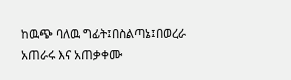ከዉጭ ባለዉ ግፊት፤በስልጣኔ፤በወረራ አጠራሩ እና አጠቃቀሙ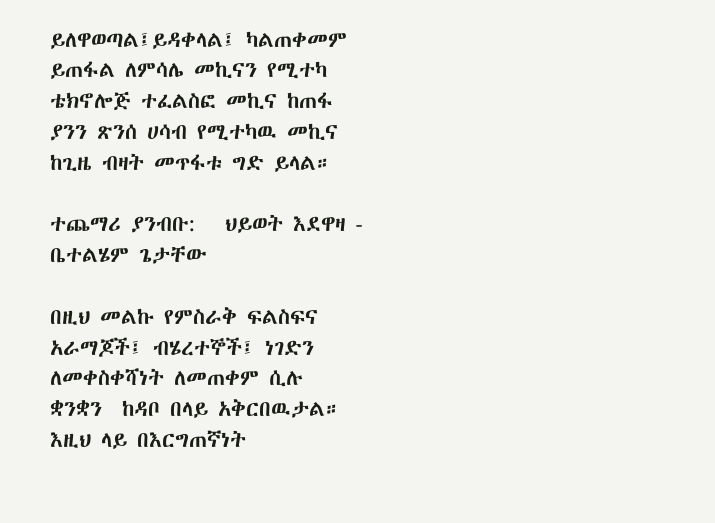ይለዋወጣል፤ይዳቀላል፤ ካልጠቀመም ይጠፋል ለምሳሌ መኪናን የሚተካ ቴክኖሎጅ ተፈልስፎ መኪና ከጠፋ ያንን ጽንሰ ሀሳብ የሚተካዉ መኪና ከጊዜ ብዛት መጥፋቱ ግድ ይላል።

ተጨማሪ ያንብቡ:   ህይወት እደዋዛ - ቤተልሄም ጌታቸው

በዚህ መልኩ የምስራቅ ፍልስፍና አራማጆች፤ ብሄረተኞች፤ ነገድን ለመቀስቀሻነት ለመጠቀም ሲሉ ቋንቋን  ከዳቦ በላይ አቅርበዉታል። እዚህ ላይ በእርግጠኛነት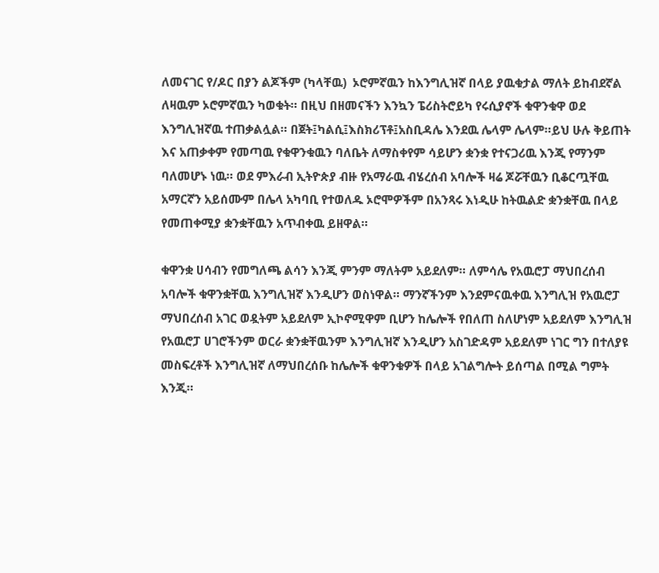ለመናገር የ/ዶር በያን ልጆችም (ካላቸዉ)  ኦሮምኛዉን ከእንግሊዝኛ በላይ ያዉቁታል ማለት ይከብደኛል ለዛዉም ኦሮምኛዉን ካወቁት። በዚህ በዘመናችን እንኳን ፔሪስትሮይካ የሩሲያኖች ቁዋንቁዋ ወደ እንግሊዝኛዉ ተጠቃልሏል። በጀት፤ካልሲ፤እስክሪፕቶ፤አስቢዳሌ እንደዉ ሌላም ሌላም።ይህ ሁሉ ቅይጠት እና አጠቃቀም የመጣዉ የቁዋንቁዉን ባለቤት ለማስቀየም ሳይሆን ቋንቋ የተናጋሪዉ እንጂ የማንም ባለመሆኑ ነዉ። ወደ ምእራብ ኢትዮጵያ ብዙ የአማራዉ ብሄረሰብ አባሎች ዛሬ ጆሯቸዉን ቢቆርጧቸዉ አማርኛን አይሰሙም በሌላ አካባቢ የተወለዱ ኦሮሞዎችም በአንጻሩ እነዲሁ ከትዉልድ ቋንቋቸዉ በላይ የመጠቀሚያ ቋንቋቸዉን አጥብቀዉ ይዘዋል።

ቁዋንቋ ሀሳብን የመግለጫ ልሳን እንጂ ምንም ማለትም አይደለም። ለምሳሌ የአዉሮፓ ማህበረሰብ አባሎች ቁዋንቋቸዉ እንግሊዝኛ እንዲሆን ወስነዋል። ማንኛችንም እንደምናዉቀዉ እንግሊዝ የአዉሮፓ ማህበረሰብ አገር ወዷትም አይደለም ኢኮኖሚዋም ቢሆን ከሌሎች የበለጠ ስለሆነም አይደለም እንግሊዝ የአዉሮፓ ሀገሮችንም ወርራ ቋንቋቸዉንም እንግሊዝኛ እንዲሆን አስገድዳም አይደለም ነገር ግን በተለያዩ መስፍረቶች እንግሊዝኛ ለማህበረሰቡ ከሌሎች ቁዋንቁዎች በላይ አገልግሎት ይሰጣል በሚል ግምት እንጂ።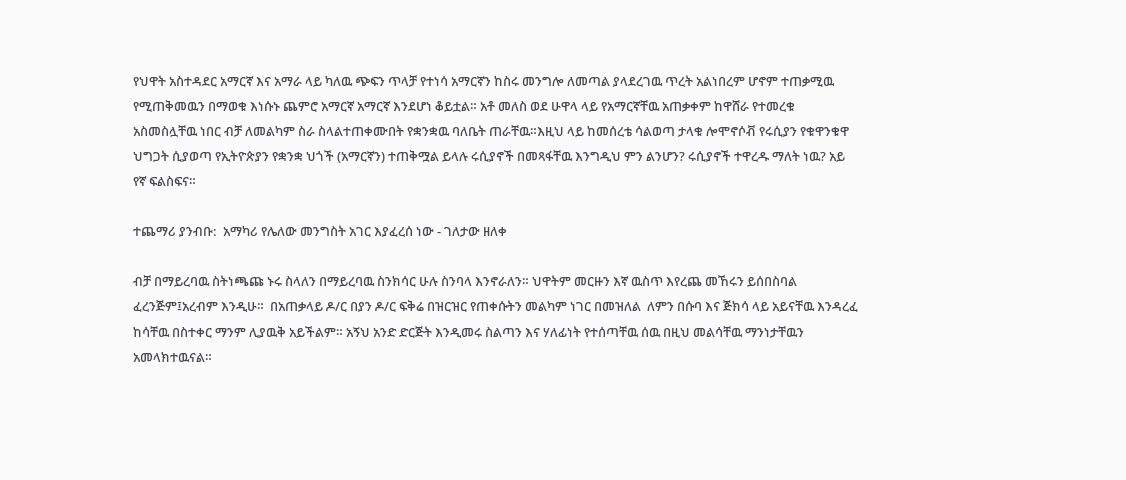የህዋት አስተዳደር አማርኛ እና አማራ ላይ ካለዉ ጭፍን ጥላቻ የተነሳ አማርኛን ከስሩ መንግሎ ለመጣል ያላደረገዉ ጥረት አልነበረም ሆኖም ተጠቃሚዉ የሚጠቅመዉን በማወቁ እነሱኑ ጨምሮ አማርኛ አማርኛ እንደሆነ ቆይቷል። አቶ መለስ ወደ ሁዋላ ላይ የአማርኛቸዉ አጠቃቀም ከዋሸራ የተመረቁ አስመስሏቸዉ ነበር ብቻ ለመልካም ስራ ስላልተጠቀሙበት የቋንቋዉ ባለቤት ጠራቸዉ።እዚህ ላይ ከመሰረቴ ሳልወጣ ታላቁ ሎሞኖሶቭ የሩሲያን የቁዋንቁዋ ህግጋት ሲያወጣ የኢትዮጵያን የቋንቋ ህጎች (አማርኛን) ተጠቅሟል ይላሉ ሩሲያኖች በመጻፋቸዉ እንግዲህ ምን ልንሆን? ሩሲያኖች ተዋረዱ ማለት ነዉ? አይ የኛ ፍልስፍና።

ተጨማሪ ያንብቡ:  አማካሪ የሌለው መንግስት አገር እያፈረሰ ነው - ገለታው ዘለቀ

ብቻ በማይረባዉ ስትነጫጩ ኑሩ ስላለን በማይረባዉ ስንክሳር ሁሉ ስንባላ እንኖራለን። ህዋትም መርዙን እኛ ዉስጥ እየረጨ መኸሩን ይሰበስባል ፈረንጅም፤አረብም እንዲሁ።  በአጠቃላይ ዶ/ር በያን ዶ/ር ፍቅሬ በዝርዝር የጠቀሱትን መልካም ነገር በመዝለል  ለምን በሱባ እና ጅክሳ ላይ አይናቸዉ እንዳረፈ ከሳቸዉ በስተቀር ማንም ሊያዉቅ አይችልም። አኝህ አንድ ድርጅት እንዲመሩ ስልጣን እና ሃለፊነት የተሰጣቸዉ ሰዉ በዚህ መልሳቸዉ ማንነታቸዉን አመላክተዉናል።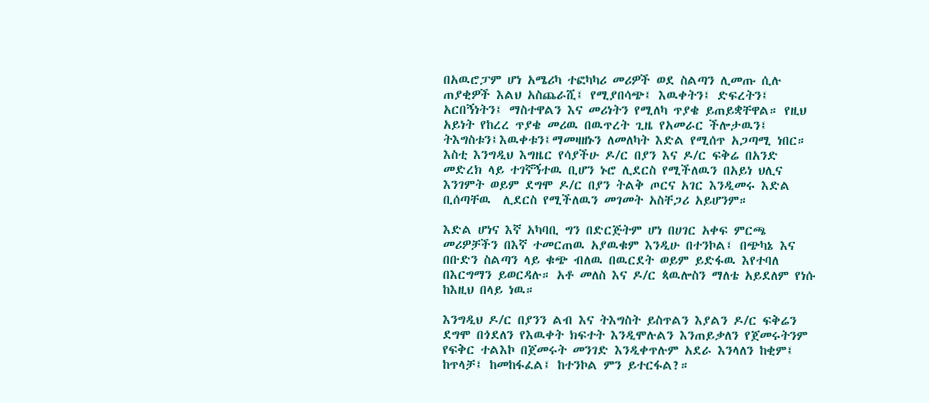በአዉሮፓም ሆነ አሜሪካ ተፎካካሪ መሪዎች ወደ ስልጣን ሊመጡ ሲሉ ጠያቂዎች እልህ አስጨራሺ፤ የሚያበሳጭ፤ እዉቀትን፤ ድፍረትን፤ አርበኝነትን፤ ማስተዋልን እና መሪነትን የሚለካ ጥያቄ ይጠይቋቸዋል። የዚህ አይነት የከረረ ጥያቄ መሪዉ በዉጥረት ጊዜ የአመራር ችሎታዉን፤ ትእግስቱን፤እዉቀቱን፤ማመዛዘኑን ለመለካት እድል የሚሰጥ አጋጣሚ ነበር። እስቲ እንግዲህ እግዜር የሳያችሁ ዶ/ር በያን እና ዶ/ር ፍቅሬ በአንድ መድረክ ላይ ተገኛኝተዉ ቢሆን ኑሮ ሊደርስ የሚችለዉን በአይነ ህሊና እንገምት ወይም ደግሞ ዶ/ር በያን ትልቅ ጦርና አገር እንዲመሩ እድል ቢሰጣቸዉ  ሊደርስ የሚችለዉን መገመት አስቸጋሪ አይሆንም።

እድል ሆነና እኛ አካባቢ ግን በድርጅትም ሆነ በሀገር አቀፍ ምርጫ መሪዎቻችን በእኛ ተመርጠዉ አያዉቁም እንዲሁ በተንኮል፤ በጭካኔ እና በቡድን ስልጣን ላይ ቁጭ ብለዉ በዉርደት ወይም ይድፋዉ እየተባለ በእርግማን ይወርዳሉ። አቶ መለስ እና ዶ/ር ጳዉሎስን ማለቴ አይደለም የነሱ ከእዚህ በላይ ነዉ።

እንግዲህ ዶ/ር በያንን ልብ እና ትእግስት ይስጥልን እያልን ዶ/ር ፍቅሬን ደግሞ በጎደለን የእዉቀት ክፍተት እንዲሞሉልን እንጠይቃለን የጀመሩትንም የፍቅር ተልእኮ በጀመሩት መንገድ እንዲቀጥሉም አደራ እንላለን ከቂም፤ ከጥላቻ፤ ከመከፋፈል፤ ከተንኮል ምን ይተርፋል?።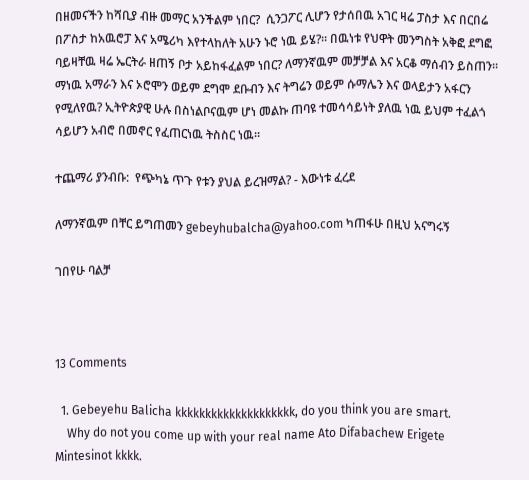በዘመናችን ከሻቢያ ብዙ መማር አንችልም ነበር?  ሲንጋፖር ሊሆን የታሰበዉ አገር ዛሬ ፓስታ እና በርበሬ በፖስታ ከአዉሮፓ እና አሜሪካ እየተላከለት አሁን ኑሮ ነዉ ይሄ?። በዉነቱ የህዋት መንግስት አቅፎ ደግፎ ባይዛቸዉ ዛሬ ኤርትራ ዘጠኝ ቦታ አይከፋፈልም ነበር? ለማንኛዉም መቻቻል እና አርቆ ማሰብን ይስጠን። ማነዉ አማራን እና ኦሮሞን ወይም ደግሞ ደቡብን እና ትግሬን ወይም ሱማሌን እና ወላይታን አፋርን የሚለየዉ? ኢትዮጵያዊ ሁሉ በስነልቦናዉም ሆነ መልኩ ጠባዩ ተመሳሳይነት ያለዉ ነዉ ይህም ተፈልጎ ሳይሆን አብሮ በመኖር የፈጠርነዉ ትስስር ነዉ።

ተጨማሪ ያንብቡ:  የጭካኔ ጥጉ የቱን ያህል ይረዝማል? - እውነቱ ፈረደ

ለማንኛዉም በቸር ይግጠመን gebeyhubalcha@yahoo.com ካጠፋሁ በዚህ አናግሩኝ

ገበየሁ ባልቻ



13 Comments

  1. Gebeyehu Balicha kkkkkkkkkkkkkkkkkkkk, do you think you are smart.
    Why do not you come up with your real name Ato Difabachew Erigete Mintesinot kkkk.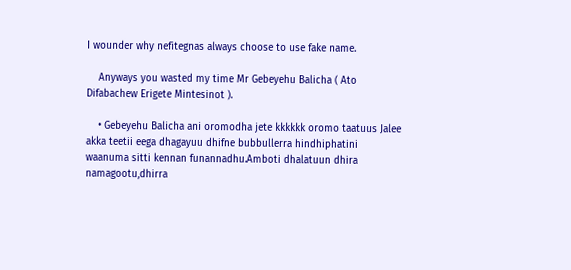I wounder why nefitegnas always choose to use fake name.

    Anyways you wasted my time Mr Gebeyehu Balicha ( Ato Difabachew Erigete Mintesinot ).

    • Gebeyehu Balicha ani oromodha jete kkkkkk oromo taatuus Jalee akka teetii eega dhagayuu dhifne bubbullerra hindhiphatini waanuma sitti kennan funannadhu.Amboti dhalatuun dhira namagootu,dhirra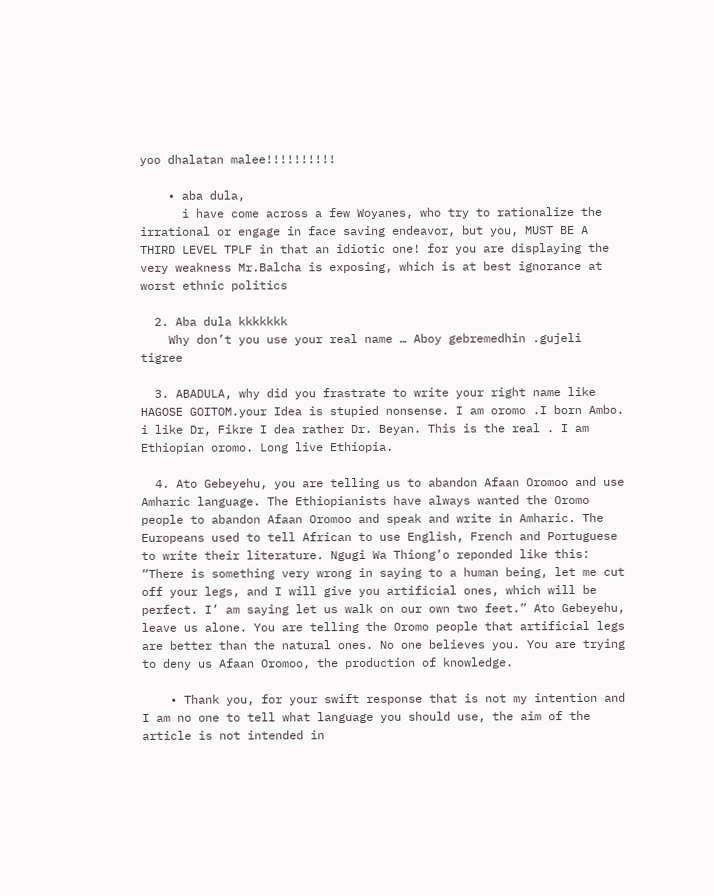yoo dhalatan malee!!!!!!!!!!

    • aba dula,
      i have come across a few Woyanes, who try to rationalize the irrational or engage in face saving endeavor, but you, MUST BE A THIRD LEVEL TPLF in that an idiotic one! for you are displaying the very weakness Mr.Balcha is exposing, which is at best ignorance at worst ethnic politics

  2. Aba dula kkkkkkk
    Why don’t you use your real name … Aboy gebremedhin .gujeli tigree

  3. ABADULA, why did you frastrate to write your right name like HAGOSE GOITOM.your Idea is stupied nonsense. I am oromo .I born Ambo. i like Dr, Fikre I dea rather Dr. Beyan. This is the real . I am Ethiopian oromo. Long live Ethiopia.

  4. Ato Gebeyehu, you are telling us to abandon Afaan Oromoo and use Amharic language. The Ethiopianists have always wanted the Oromo people to abandon Afaan Oromoo and speak and write in Amharic. The Europeans used to tell African to use English, French and Portuguese to write their literature. Ngugi Wa Thiong’o reponded like this: “There is something very wrong in saying to a human being, let me cut off your legs, and I will give you artificial ones, which will be perfect. I’ am saying let us walk on our own two feet.” Ato Gebeyehu, leave us alone. You are telling the Oromo people that artificial legs are better than the natural ones. No one believes you. You are trying to deny us Afaan Oromoo, the production of knowledge.

    • Thank you, for your swift response that is not my intention and I am no one to tell what language you should use, the aim of the article is not intended in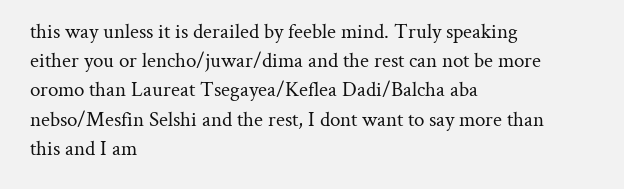this way unless it is derailed by feeble mind. Truly speaking either you or lencho/juwar/dima and the rest can not be more oromo than Laureat Tsegayea/Keflea Dadi/Balcha aba nebso/Mesfin Selshi and the rest, I dont want to say more than this and I am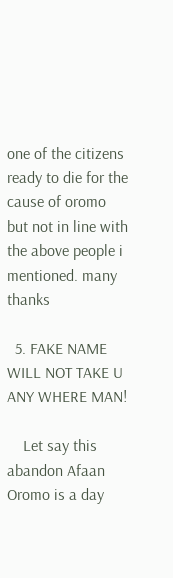one of the citizens ready to die for the cause of oromo but not in line with the above people i mentioned. many thanks

  5. FAKE NAME WILL NOT TAKE U ANY WHERE MAN!

    Let say this abandon Afaan Oromo is a day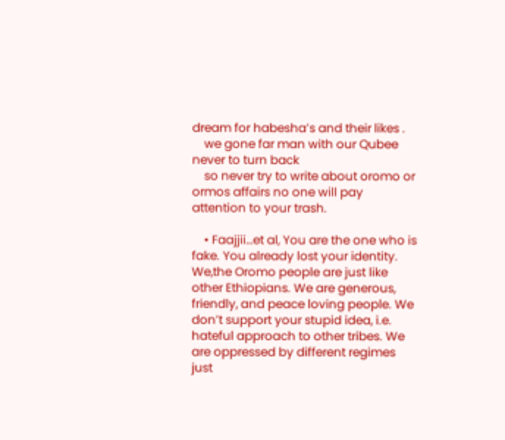dream for habesha’s and their likes .
    we gone far man with our Qubee never to turn back
    so never try to write about oromo or ormos affairs no one will pay attention to your trash.

    • Faajjii…et al, You are the one who is fake. You already lost your identity. We,the Oromo people are just like other Ethiopians. We are generous, friendly, and peace loving people. We don’t support your stupid idea, i.e. hateful approach to other tribes. We are oppressed by different regimes just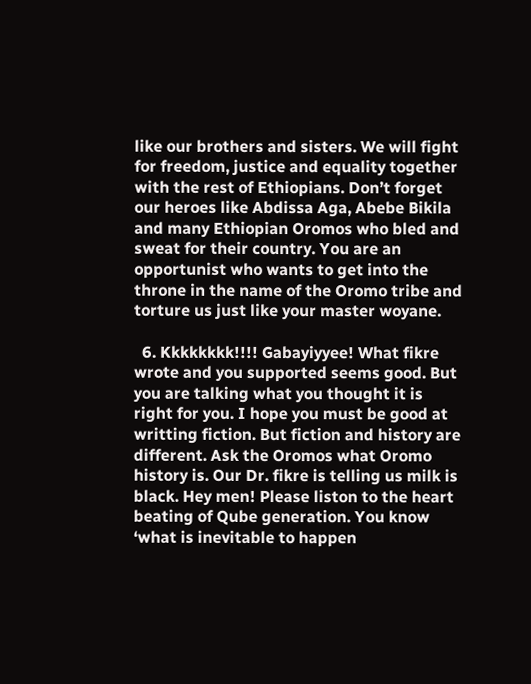like our brothers and sisters. We will fight for freedom, justice and equality together with the rest of Ethiopians. Don’t forget our heroes like Abdissa Aga, Abebe Bikila and many Ethiopian Oromos who bled and sweat for their country. You are an opportunist who wants to get into the throne in the name of the Oromo tribe and torture us just like your master woyane.

  6. Kkkkkkkk!!!! Gabayiyyee! What fikre wrote and you supported seems good. But you are talking what you thought it is right for you. I hope you must be good at writting fiction. But fiction and history are different. Ask the Oromos what Oromo history is. Our Dr. fikre is telling us milk is black. Hey men! Please liston to the heart beating of Qube generation. You know ‘what is inevitable to happen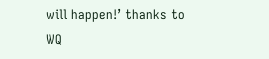will happen!’ thanks to WQ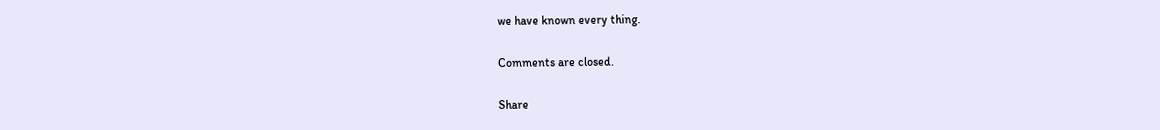we have known every thing.

Comments are closed.

Share